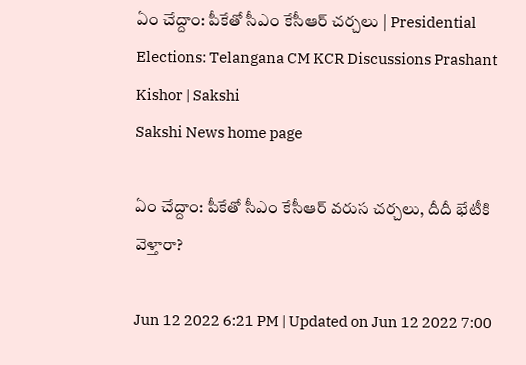ఏం చేద్దాం: పీకేతో సీఎం కేసీఆర్‌ చర్చలు | Presidential Elections: Telangana CM KCR Discussions Prashant Kishor | Sakshi
Sakshi News home page

ఏం చేద్దాం: పీకేతో సీఎం కేసీఆర్‌ వరుస చర్చలు, దీదీ భేటీకి వెళ్తారా?

Jun 12 2022 6:21 PM | Updated on Jun 12 2022 7:00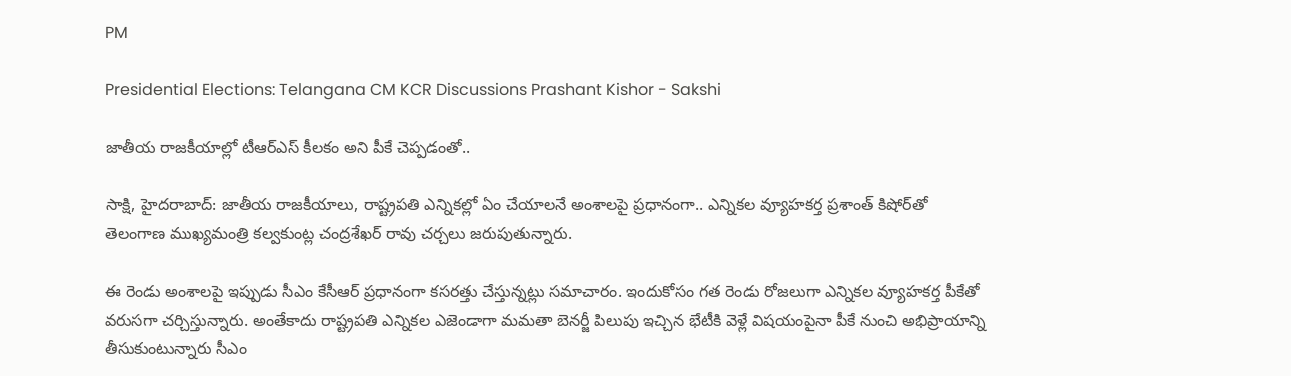PM

Presidential Elections: Telangana CM KCR Discussions Prashant Kishor - Sakshi

జాతీయ రాజకీయాల్లో టీఆర్‌ఎస్‌ కీలకం అని పీకే చెప్పడంతో..

సాక్షి, హైదరాబాద్‌: జాతీయ రాజకీయాలు, రాష్ట్రపతి ఎన్నికల్లో ఏం చేయాలనే అంశాలపై ప్రధానంగా.. ఎన్నికల వ్యూహకర్త ప్రశాంత్‌ కిషోర్‌తో తెలంగాణ ముఖ్యమంత్రి కల్వకుంట్ల చంద్రశేఖర్‌ రావు చర్చలు జరుపుతున్నారు.

ఈ రెండు అంశాలపై ఇప్పుడు సీఎం కేసీఆర్‌ ప్రధానంగా కసరత్తు చేస్తున్నట్లు సమాచారం. ఇందుకోసం గత రెండు రోజలుగా ఎన్నికల వ్యూహకర్త పీకేతో వరుసగా చర్చిస్తున్నారు. అంతేకాదు రాష్ట్రపతి ఎన్నికల ఎజెండాగా మమతా బెనర్జీ పిలుపు ఇచ్చిన భేటీకి వెళ్లే విషయంపైనా పీకే నుంచి అభిప్రాయాన్ని తీసుకుంటున్నారు సీఎం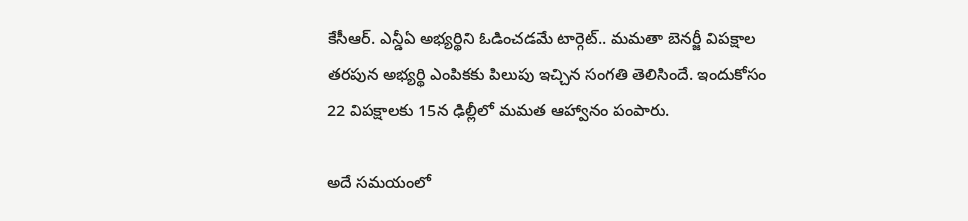కేసీఆర్‌. ఎన్డీఏ అభ్యర్థిని ఓడించడమే టార్గెట్‌.. మమతా బెనర్జీ విపక్షాల తరపున అభ్యర్థి ఎంపికకు పిలుపు ఇచ్చిన సంగతి తెలిసిందే. ఇందుకోసం 22 విపక్షాలకు 15న ఢిల్లీలో మమత ఆహ్వానం పంపారు.

అదే సమయంలో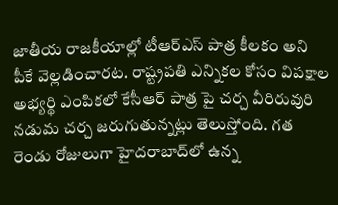జాతీయ రాజకీయాల్లో టీఆర్‌ఎస్‌ పాత్ర కీలకం అని పీకే వెల్లడించారట. రాష్ట్రపతి ఎన్నికల కోసం విపక్షాల అభ్యర్థి ఎంపికలో కేసీఆర్ పాత్ర పై చర్చ వీరిరువురి నడుమ చర్చ జరుగుతున్నట్లు తెలుస్తోంది. గత రెండు రోజులుగా హైదరాబాద్‌లో ఉన్న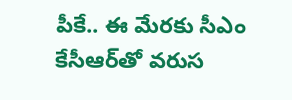పీకే.. ఈ మేరకు సీఎం కేసీఆర్‌తో వరుస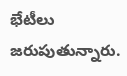భేటీలు జరుపుతున్నారు.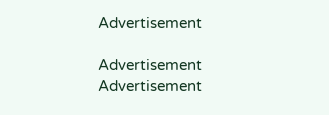Advertisement

Advertisement
Advertisement